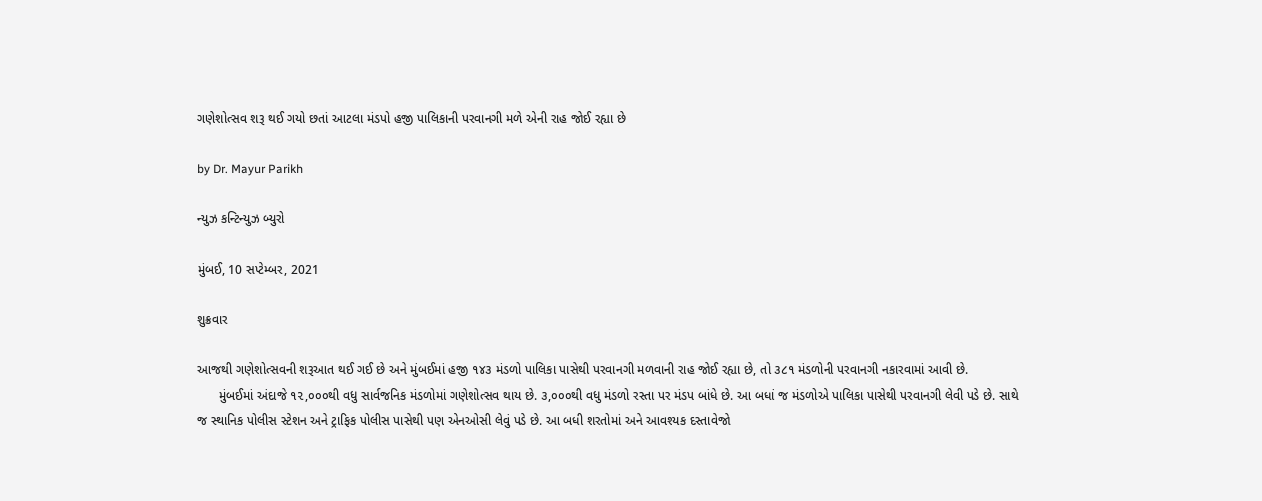ગણેશોત્સવ શરૂ થઈ ગયો છતાં આટલા મંડપો હજી પાલિકાની પરવાનગી મળે એની રાહ જોઈ રહ્યા છે

by Dr. Mayur Parikh

ન્યુઝ કન્ટિન્યુઝ બ્યુરો

મુંબઈ, 10 સપ્ટેમ્બર, 2021

શુક્રવાર

આજથી ગણેશોત્સવની શરૂઆત થઈ ગઈ છે અને મુંબઈમાં હજી ૧૪૩ મંડળો પાલિકા પાસેથી પરવાનગી મળવાની રાહ જોઈ રહ્યા છે, તો ૩૮૧ મંડળોની પરવાનગી નકારવામાં આવી છે.
      મુંબઈમાં અંદાજે ૧૨,૦૦૦થી વધુ સાર્વજનિક મંડળોમાં ગણેશોત્સવ થાય છે. ૩,૦૦૦થી વધુ મંડળો રસ્તા પર મંડપ બાંધે છે. આ બધાં જ મંડળોએ પાલિકા પાસેથી પરવાનગી લેવી પડે છે. સાથે જ સ્થાનિક પોલીસ સ્ટેશન અને ટ્રાફિક પોલીસ પાસેથી પણ એનઓસી લેવું પડે છે. આ બધી શરતોમાં અને આવશ્યક દસ્તાવેજો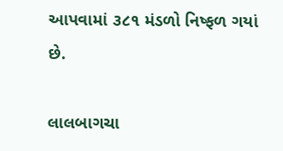આપવામાં ૩૮૧ મંડળો નિષ્ફળ ગયાં છે.

લાલબાગચા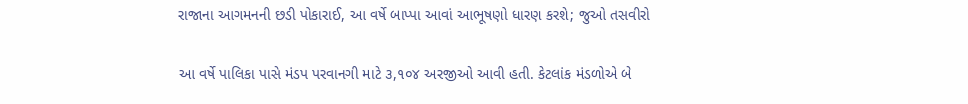રાજાના આગમનની છડી પોકારાઈ, આ વર્ષે બાપ્પા આવાં આભૂષણો ધારણ કરશે; જુઓ તસવીરો

આ વર્ષે પાલિકા પાસે મંડપ પરવાનગી માટે ૩,૧૦૪ અરજીઓ આવી હતી. કેટલાંક મંડળોએ બે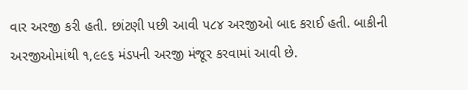વાર અરજી કરી હતી. છાંટણી પછી આવી ૫૮૪ અરજીઓ બાદ કરાઈ હતી. બાકીની અરજીઓમાંથી ૧,૯૯૬ મંડપની અરજી મંજૂર કરવામાં આવી છે.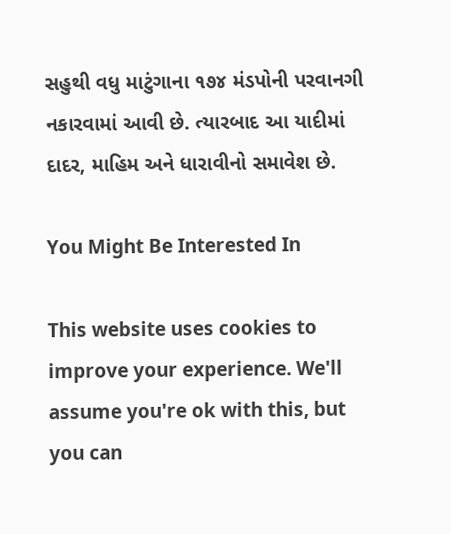સહુથી વધુ માટુંગાના ૧૭૪ મંડપોની પરવાનગી નકારવામાં આવી છે. ત્યારબાદ આ યાદીમાં દાદર, માહિમ અને ધારાવીનો સમાવેશ છે.

You Might Be Interested In

This website uses cookies to improve your experience. We'll assume you're ok with this, but you can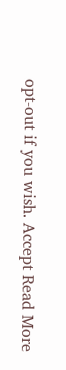opt-out if you wish. Accept Read More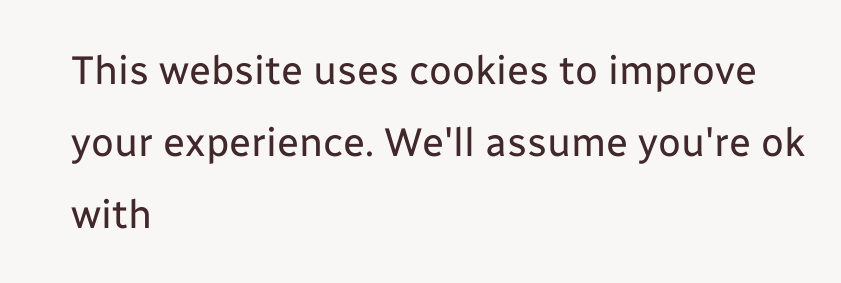This website uses cookies to improve your experience. We'll assume you're ok with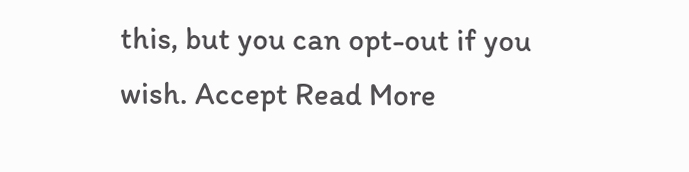this, but you can opt-out if you wish. Accept Read More